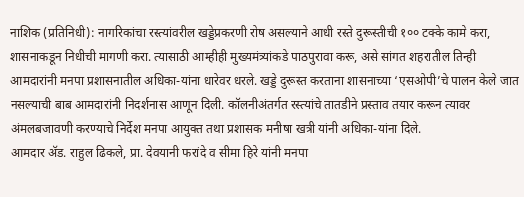नाशिक (प्रतिनिधी): नागरिकांचा रस्त्यांवरील खड्डेप्रकरणी रोष असल्याने आधी रस्ते दुरूस्तीची १०० टक्के कामे करा, शासनाकडून निधीची मागणी करा. त्यासाठी आम्हीही मुख्यमंत्र्यांकडे पाठपुरावा करू, असे सांगत शहरातील तिन्ही आमदारांनी मनपा प्रशासनातील अधिका-यांना धारेवर धरले. खड्डे दुरूस्त करताना शासनाच्या ‘एसओपी’चे पालन केले जात नसल्याची बाब आमदारांनी निदर्शनास आणून दिली. कॉलनीअंतर्गत रस्त्यांचे तातडीने प्रस्ताव तयार करून त्यावर अंमलबजावणी करण्याचे निर्देश मनपा आयुक्त तथा प्रशासक मनीषा खत्री यांनी अधिका-यांना दिले.
आमदार ॲड. राहुल ढिकले, प्रा. देवयानी फरांदे व सीमा हिरे यांनी मनपा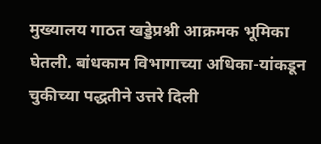मुख्यालय गाठत खड्डेप्रश्नी आक्रमक भूमिका घेतली. बांधकाम विभागाच्या अधिका-यांकडून चुकीच्या पद्धतीने उत्तरे दिली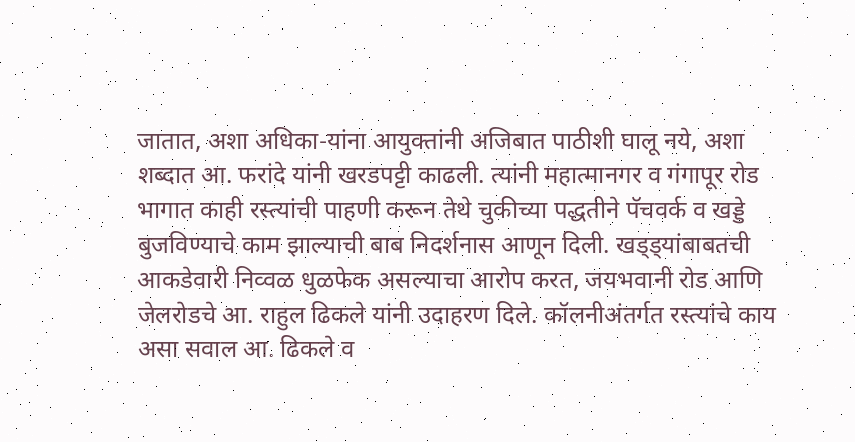जातात, अशा अधिका-यांना आयुक्तांनी अजिबात पाठीशी घालू नये, अशा शब्दात आ. फरांदे यांनी खरडपट्टी काढली. त्यांनी महात्मानगर व गंगापूर रोड भागात काही रस्त्यांची पाहणी करून तेथे चुकीच्या पद्धतीने पॅचवर्क व खड्डे बुजविण्याचे काम झाल्याची बाब निदर्शनास आणून दिली. खड्ड्यांबाबतची आकडेवारी निव्वळ धुळफेक असल्याचा आरोप करत, जयभवानी रोड आणि जेलरोडचे आ. राहुल ढिकले यांनी उदाहरण दिले. कॉलनीअंतर्गत रस्त्यांचे काय असा सवाल आ. ढिकले व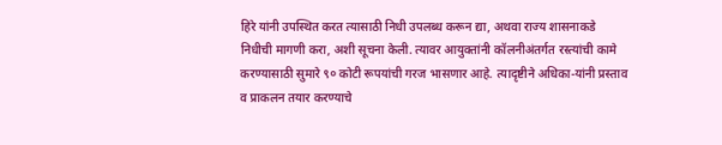हिरे यांनी उपस्थित करत त्यासाठी निधी उपलब्ध करून द्या, अथवा राज्य शासनाकडे निधीची मागणी करा, अशी सूचना केली. त्यावर आयुक्तांनी कॉलनीअंतर्गत रस्त्यांची कामे करण्यासाठी सुमारे ९० कोटी रूपयांची गरज भासणार आहे. त्यादृष्टीने अधिका-यांनी प्रस्ताव व प्राकलन तयार करण्याचे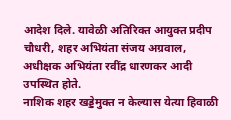आदेश दिले. यावेळी अतिरिक्त आयुक्त प्रदीप चौधरी, शहर अभियंता संजय अग्रवाल, अधीक्षक अभियंता रवींद्र धारणकर आदी उपस्थित होते.
नाशिक शहर खड्डेमुक्त न केल्यास येत्या हिवाळी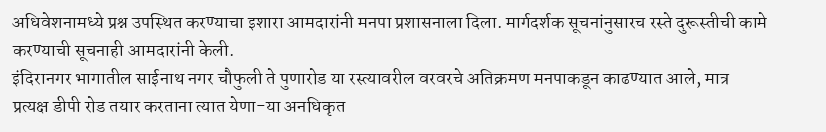अधिवेशनामध्ये प्रश्न उपस्थित करण्याचा इशारा आमदारांनी मनपा प्रशासनाला दिला. मार्गदर्शक सूचनांनुसारच रस्ते दुरूस्तीची कामे करण्याची सूचनाही आमदारांनी केली.
इंदिरानगर भागातील साईनाथ नगर चौफुली ते पुणारोड या रस्त्यावरील वरवरचे अतिक्रमण मनपाकडून काढण्यात आले, मात्र प्रत्यक्ष डीपी रोड तयार करताना त्यात येणा-या अनधिकृत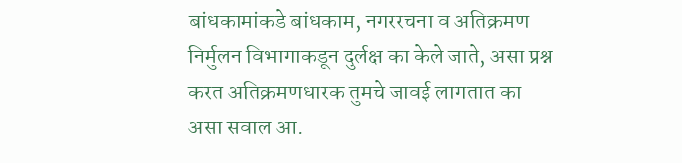बांधकामांकडे बांधकाम, नगररचना व अतिक्रमण निर्मुलन विभागाकडून दुर्लक्ष का केले जाते, असा प्रश्न करत अतिक्रमणधारक तुमचे जावई लागतात का असा सवाल आ.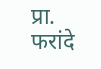प्रा. फरांदे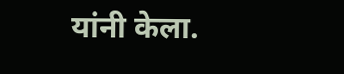यांनी केला.